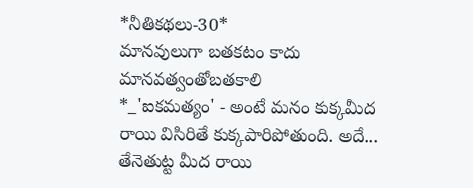*నీతికథలు-30*
మానవులుగా బతకటం కాదు మానవత్వంతోబతకాలి
*_'ఐకమత్యం' - అంటే మనం కుక్కమీద రాయి విసిరితే కుక్కపారిపోతుంది. అదే... తేనెతుట్ట మీద రాయి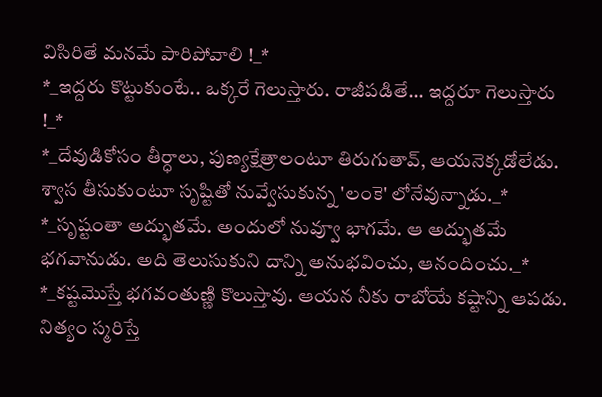విసిరితే మనమే పారిపోవాలి !_*
*_ఇద్దరు కొట్టుకుంటే.. ఒక్కరే గెలుస్తారు. రాజీపడితే... ఇద్దరూ గెలుస్తారు !_*
*_దేవుడికోసం తీర్ధాలు, పుణ్యక్షేత్రాలంటూ తిరుగుతావ్, ఆయనెక్కడోలేడు. శ్వాస తీసుకుంటూ సృష్టితో నువ్వేసుకున్న 'లంకె' లోనేవున్నాడు._*
*_సృష్టంతా అద్భుతమే. అందులో నువ్వూ భాగమే. ఆ అద్భుతమే భగవానుడు. అది తెలుసుకుని దాన్ని అనుభవించు, ఆనందించు._*
*_కష్టమొస్తే భగవంతుణ్ణి కొలుస్తావు. ఆయన నీకు రాబోయే కష్టాన్ని ఆపడు. నిత్యం స్మరిస్తే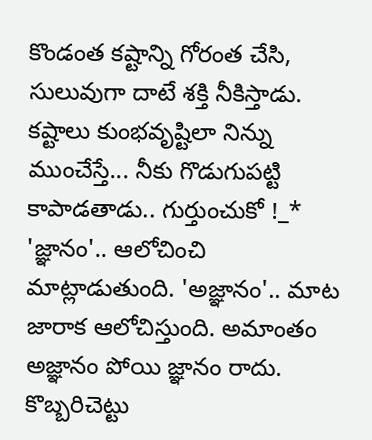కొండంత కష్టాన్ని గోరంత చేసి, సులువుగా దాటే శక్తి నీకిస్తాడు. కష్టాలు కుంభవృష్టిలా నిన్ను ముంచేస్తే... నీకు గొడుగుపట్టి కాపాడతాడు.. గుర్తుంచుకో !_*
'జ్ఞానం'.. ఆలోచించి మాట్లాడుతుంది. 'అజ్ఞానం'.. మాట జారాక ఆలోచిస్తుంది. అమాంతం అజ్ఞానం పోయి జ్ఞానం రాదు.
కొబ్బరిచెట్టు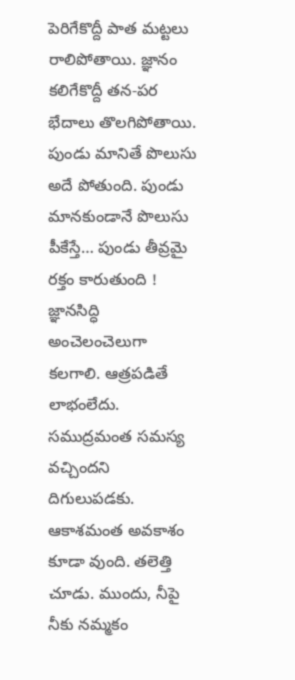పెరిగేకొద్దీ పాత మట్టలు రాలిపోతాయి. జ్ఞానం కలిగేకొద్దీ తన-పర భేదాలు తొలగిపోతాయి.
పుండు మానితే పొలుసు అదే పోతుంది. పుండు మానకుండానే పొలుసు పీకేస్తే… పుండు తీవ్రమై రక్తం కారుతుంది ! జ్ఞానసిద్ధి అంచెలంచెలుగా కలగాలి. ఆత్రపడితే లాభంలేదు.
సముద్రమంత సమస్య వచ్చిందని దిగులుపడకు. ఆకాశమంత అవకాశం కూడా వుంది. తలెత్తి చూడు. ముందు, నీపై నీకు నమ్మకం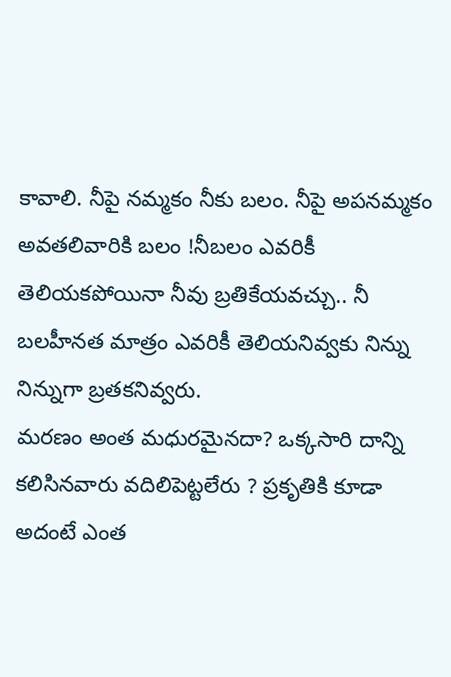కావాలి. నీపై నమ్మకం నీకు బలం. నీపై అపనమ్మకం అవతలివారికి బలం !నీబలం ఎవరికీ తెలియకపోయినా నీవు బ్రతికేయవచ్చు.. నీ బలహీనత మాత్రం ఎవరికీ తెలియనివ్వకు నిన్ను నిన్నుగా బ్రతకనివ్వరు.
మరణం అంత మధురమైనదా? ఒక్కసారి దాన్ని కలిసినవారు వదిలిపెట్టలేరు ? ప్రకృతికి కూడా అదంటే ఎంత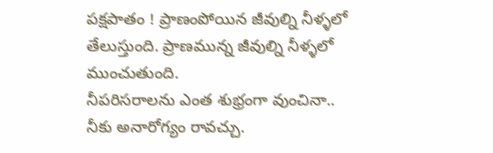పక్షపాతం ! ప్రాణంపోయిన జీవుల్ని నీళ్ళలో తేలుస్తుంది. ప్రాణమున్న జీవుల్ని నీళ్ళలో ముంచుతుంది.
నీపరిసరాలను ఎంత శుభ్రంగా వుంచినా.. నీకు అనారోగ్యం రావచ్చు.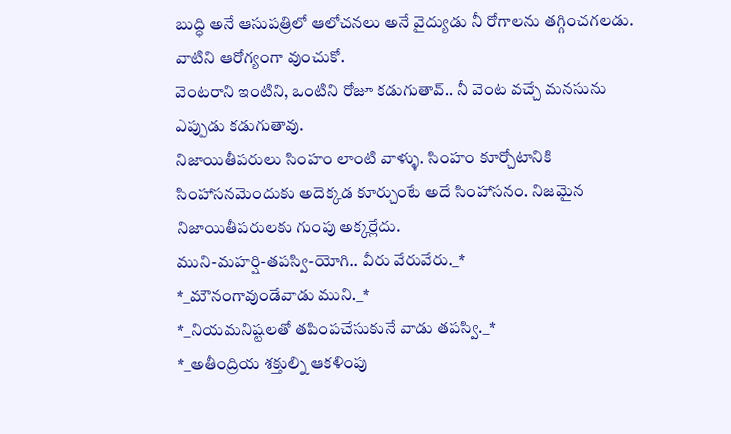బుద్ధి అనే ఆసుపత్రిలో ఆలోచనలు అనే వైద్యుడు నీ రోగాలను తగ్గించగలడు. వాటిని ఆరోగ్యంగా వుంచుకో.
వెంటరాని ఇంటిని, ఒంటిని రోజూ కడుగుతావ్.. నీ వెంట వచ్చే మనసును ఎప్పుడు కడుగుతావు.
నిజాయితీపరులు సింహం లాంటి వాళ్ళు. సింహం కూర్చోటానికి సింహాసనమెందుకు అదెక్కడ కూర్చుంటే అదే సింహాసనం. నిజమైన నిజాయితీపరులకు గుంపు అక్కర్లేదు.
ముని-మహర్షి-తపస్వి-యోగి.. వీరు వేరువేరు._*
*_మౌనంగావుండేవాడు ముని._*
*_నియమనిష్టలతో తపింపచేసుకునే వాడు తపస్వి._*
*_అతీంద్రియ శక్తుల్ని ఆకళింపు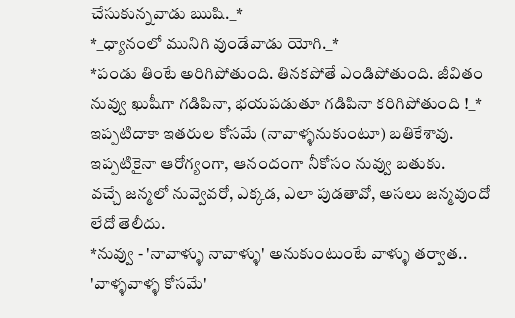చేసుకున్నవాడు ఋషి._*
*_ధ్యానంలో మునిగి వుండేవాడు యోగి._*
*పండు తింటే అరిగిపోతుంది. తినకపోతే ఎండిపోతుంది. జీవితం నువ్వు ఖుషీగా గడిపినా, భయపడుతూ గడిపినా కరిగిపోతుంది !_*
ఇప్పటిదాకా ఇతరుల కోసమే (నావాళ్ళనుకుంటూ) బతికేశావు. ఇప్పటికైనా ఆరోగ్యంగా, ఆనందంగా నీకోసం నువ్వు బతుకు.
వచ్చే జన్మలో నువ్వెవరో, ఎక్కడ, ఎలా పుడతావో, అసలు జన్మవుందో లేదో తెలీదు.
*నువ్వు - 'నావాళ్ళు నావాళ్ళు' అనుకుంటుంటే వాళ్ళు తర్వాత.. 'వాళ్ళవాళ్ళ కోసమే'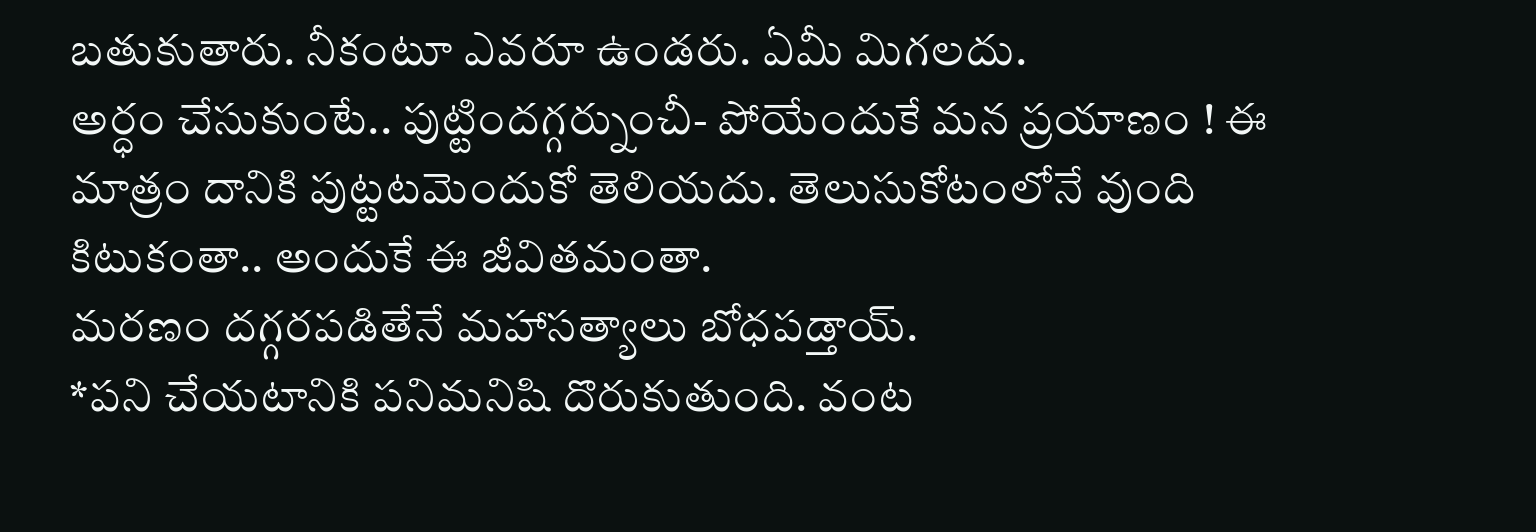బతుకుతారు. నీకంటూ ఎవరూ ఉండరు. ఏమీ మిగలదు.
అర్ధం చేసుకుంటే.. పుట్టిందగ్గర్నుంచీ- పోయేందుకే మన ప్రయాణం ! ఈ మాత్రం దానికి పుట్టటమెందుకో తెలియదు. తెలుసుకోటంలోనే వుంది కిటుకంతా.. అందుకే ఈ జీవితమంతా.
మరణం దగ్గరపడితేనే మహాసత్యాలు బోధపడ్తాయ్.
*పని చేయటానికి పనిమనిషి దొరుకుతుంది. వంట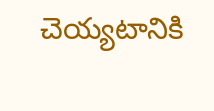చెయ్యటానికి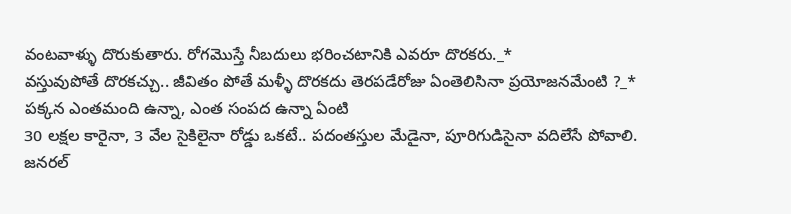వంటవాళ్ళు దొరుకుతారు. రోగమొస్తే నీబదులు భరించటానికి ఎవరూ దొరకరు._*
వస్తువుపోతే దొరకచ్చు.. జీవితం పోతే మళ్ళీ దొరకదు తెరపడేరోజు ఏంతెలిసినా ప్రయోజనమేంటి ?_*
పక్కన ఎంతమంది ఉన్నా, ఎంత సంపద ఉన్నా ఏంటి
30 లక్షల కారైనా, 3 వేల సైకిలైనా రోడ్డు ఒకటే.. పదంతస్తుల మేడైనా, పూరిగుడిసైనా వదిలేసే పోవాలి.
జనరల్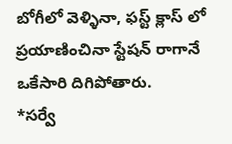బోగీలో వెళ్ళినా, ఫస్ట్ క్లాస్ లో ప్రయాణించినా స్టేషన్ రాగానే ఒకేసారి దిగిపోతారు.
*సర్వే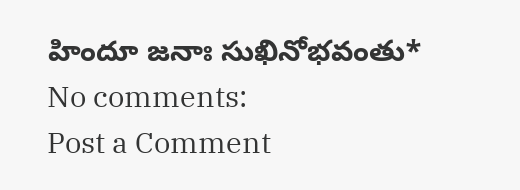హిందూ జనాః సుఖినోభవంతు*
No comments:
Post a Comment